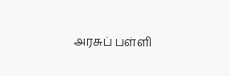அரசுப் பள்ளி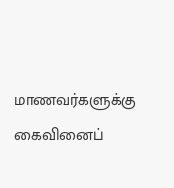மாணவர்களுக்கு கைவினைப்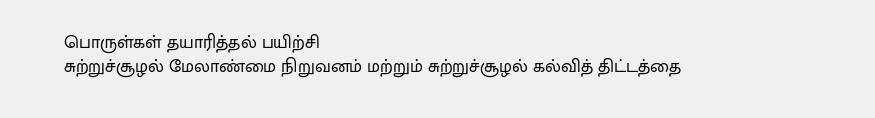பொருள்கள் தயாரித்தல் பயிற்சி
சுற்றுச்சூழல் மேலாண்மை நிறுவனம் மற்றும் சுற்றுச்சூழல் கல்வித் திட்டத்தை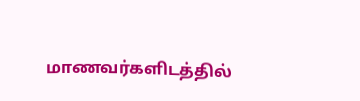மாணவர்களிடத்தில்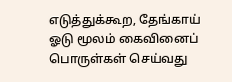எடுத்துக்கூற, தேங்காய் ஓடு மூலம் கைவினைப் பொருள்கள் செய்வது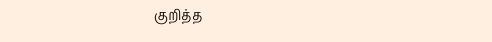குறித்த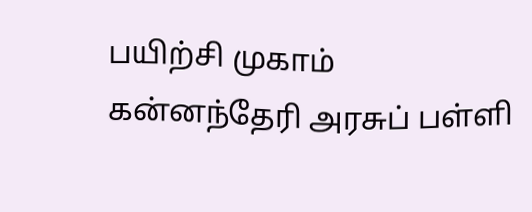பயிற்சி முகாம் கன்னந்தேரி அரசுப் பள்ளி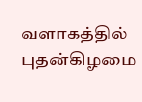வளாகத்தில் புதன்கிழமை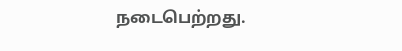நடைபெற்றது.